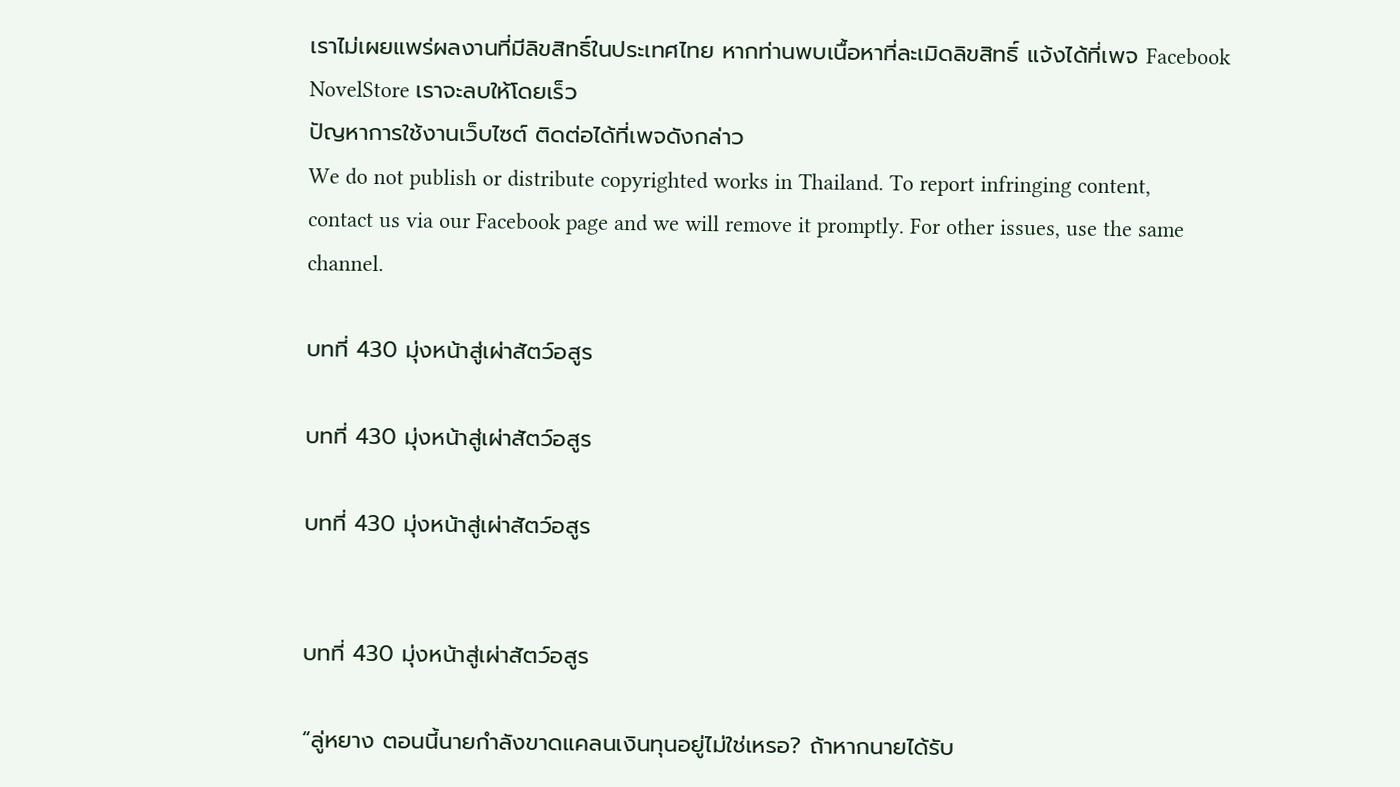เราไม่เผยแพร่ผลงานที่มีลิขสิทธิ์ในประเทศไทย หากท่านพบเนื้อหาที่ละเมิดลิขสิทธิ์ แจ้งได้ที่เพจ Facebook NovelStore เราจะลบให้โดยเร็ว
ปัญหาการใช้งานเว็บไซต์ ติดต่อได้ที่เพจดังกล่าว
We do not publish or distribute copyrighted works in Thailand. To report infringing content, contact us via our Facebook page and we will remove it promptly. For other issues, use the same channel.

บทที่ 430 มุ่งหน้าสู่เผ่าสัตว์อสูร

บทที่ 430 มุ่งหน้าสู่เผ่าสัตว์อสูร

บทที่ 430 มุ่งหน้าสู่เผ่าสัตว์อสูร


บทที่ 430 มุ่งหน้าสู่เผ่าสัตว์อสูร

“ลู่หยาง ตอนนี้นายกำลังขาดแคลนเงินทุนอยู่ไม่ใช่เหรอ? ถ้าหากนายได้รับ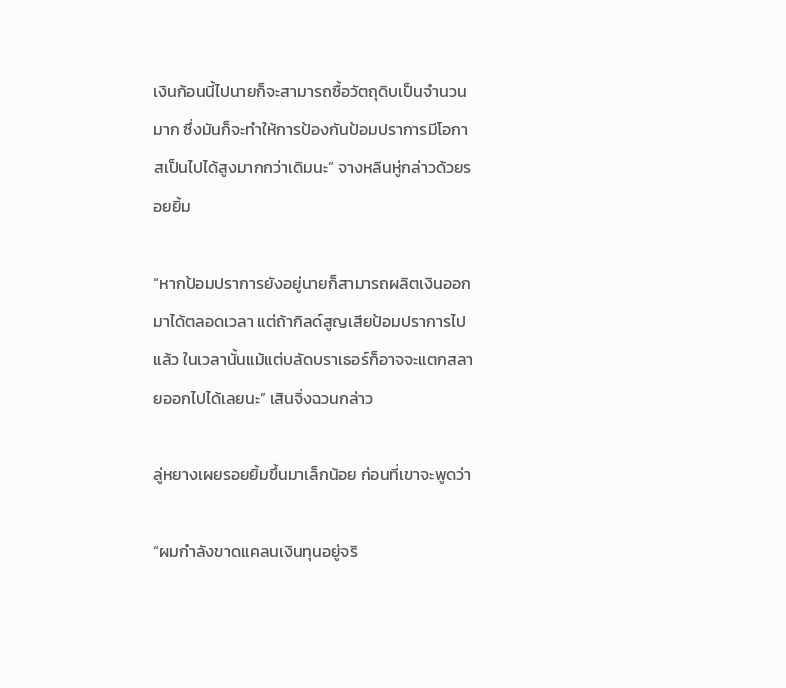เงินก้อนนี้ไปนายก็จะสามารถซื้อวัตถุดิบเป็นจำนวนมาก ซึ่งมันก็จะทำให้การป้องกันป้อมปราการมีโอกาสเป็นไปได้สูงมากกว่าเดิมนะ” จางหลินหู่กล่าวด้วยรอยยิ้ม

“หากป้อมปราการยังอยู่นายก็สามารถผลิตเงินออกมาได้ตลอดเวลา แต่ถ้ากิลด์สูญเสียป้อมปราการไปแล้ว ในเวลานั้นแม้แต่บลัดบราเธอร์ก็อาจจะแตกสลายออกไปได้เลยนะ” เสินจิ่งฉวนกล่าว

ลู่หยางเผยรอยยิ้มขึ้นมาเล็กน้อย ก่อนที่เขาจะพูดว่า

“ผมกำลังขาดแคลนเงินทุนอยู่จริ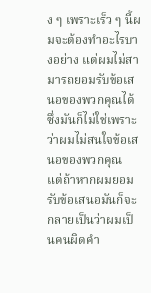ง ๆ เพราะเร็ว ๆ นี้ผมจะต้องทำอะไรบางอย่าง แต่ผมไม่สามารถยอมรับข้อเสนอของพวกคุณได้ ซึ่งมันก็ไม่ใช่เพราะว่าผมไม่สนใจข้อเสนอของพวกคุณ แต่ถ้าหากผมยอมรับข้อเสนอมันก็จะกลายเป็นว่าผมเป็นคนผิดคำ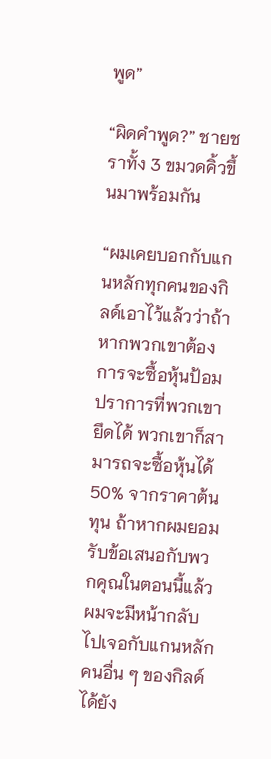พูด”

“ผิดคำพูด?” ชายชราทั้ง 3 ขมวดคิ้วขึ้นมาพร้อมกัน

“ผมเคยบอกกับแกนหลักทุกคนของกิลด์เอาไว้แล้วว่าถ้าหากพวกเขาต้องการจะซื้อหุ้นป้อมปราการที่พวกเขายึดได้ พวกเขาก็สามารถจะซื้อหุ้นได้ 50% จากราคาต้นทุน ถ้าหากผมยอมรับข้อเสนอกับพวกคุณในตอนนี้แล้วผมจะมีหน้ากลับไปเจอกับแกนหลักคนอื่น ๆ ของกิลด์ได้ยัง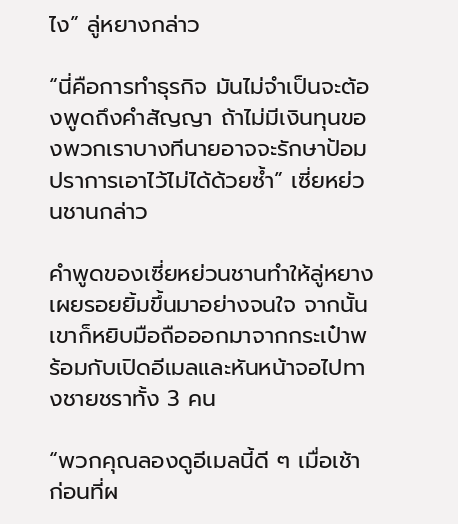ไง” ลู่หยางกล่าว

“นี่คือการทำธุรกิจ มันไม่จำเป็นจะต้องพูดถึงคำสัญญา ถ้าไม่มีเงินทุนของพวกเราบางทีนายอาจจะรักษาป้อมปราการเอาไว้ไม่ได้ด้วยซ้ำ” เซี่ยหย่วนชานกล่าว

คำพูดของเซี่ยหย่วนชานทำให้ลู่หยางเผยรอยยิ้มขึ้นมาอย่างจนใจ จากนั้นเขาก็หยิบมือถือออกมาจากกระเป๋าพร้อมกับเปิดอีเมลและหันหน้าจอไปทางชายชราทั้ง 3 คน

“พวกคุณลองดูอีเมลนี้ดี ๆ เมื่อเช้าก่อนที่ผ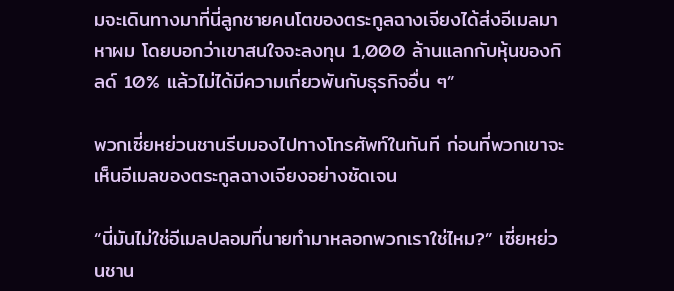มจะเดินทางมาที่นี่ลูกชายคนโตของตระกูลฉางเจียงได้ส่งอีเมลมาหาผม โดยบอกว่าเขาสนใจจะลงทุน 1,000 ล้านแลกกับหุ้นของกิลด์ 10% แล้วไม่ได้มีความเกี่ยวพันกับธุรกิจอื่น ๆ”

พวกเซี่ยหย่วนชานรีบมองไปทางโทรศัพท์ในทันที ก่อนที่พวกเขาจะเห็นอีเมลของตระกูลฉางเจียงอย่างชัดเจน

“นี่มันไม่ใช่อีเมลปลอมที่นายทำมาหลอกพวกเราใช่ไหม?” เซี่ยหย่วนชาน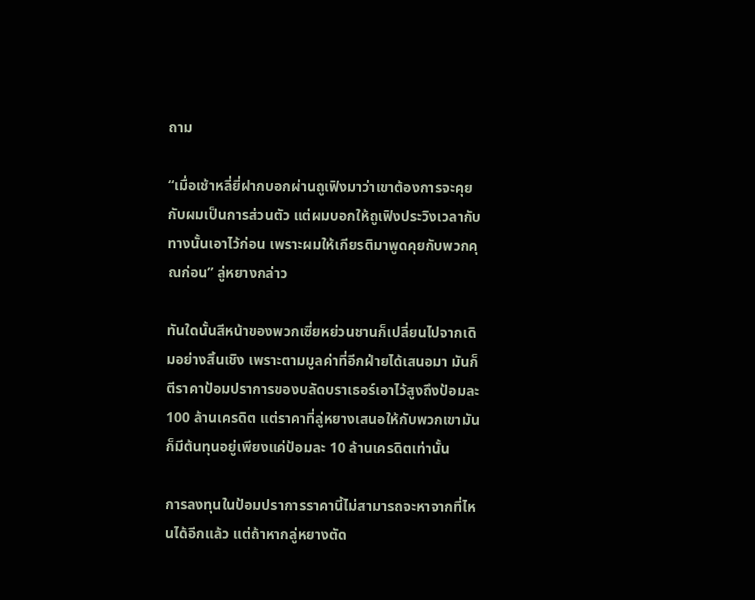ถาม

“เมื่อเช้าหลี่ยี่ฝากบอกผ่านถูเฟิงมาว่าเขาต้องการจะคุยกับผมเป็นการส่วนตัว แต่ผมบอกให้ถูเฟิงประวิงเวลากับทางนั้นเอาไว้ก่อน เพราะผมให้เกียรติมาพูดคุยกับพวกคุณก่อน” ลู่หยางกล่าว

ทันใดนั้นสีหน้าของพวกเซี่ยหย่วนชานก็เปลี่ยนไปจากเดิมอย่างสิ้นเชิง เพราะตามมูลค่าที่อีกฝ่ายได้เสนอมา มันก็ตีราคาป้อมปราการของบลัดบราเธอร์เอาไว้สูงถึงป้อมละ 100 ล้านเครดิต แต่ราคาที่ลู่หยางเสนอให้กับพวกเขามันก็มีต้นทุนอยู่เพียงแค่ป้อมละ 10 ล้านเครดิตเท่านั้น

การลงทุนในป้อมปราการราคานี้ไม่สามารถจะหาจากที่ไหนได้อีกแล้ว แต่ถ้าหากลู่หยางตัด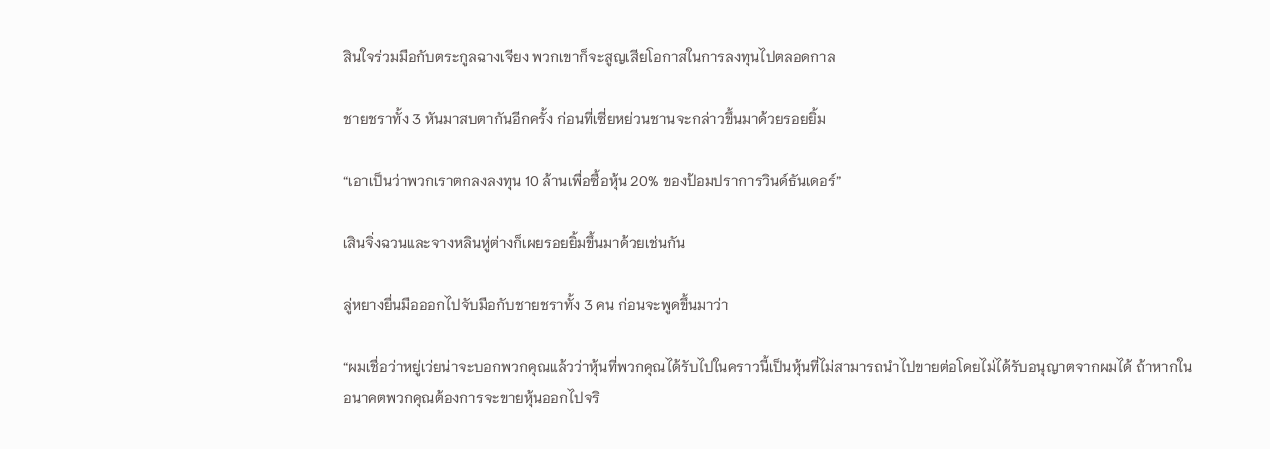สินใจร่วมมือกับตระกูลฉางเจียง พวกเขาก็จะสูญเสียโอกาสในการลงทุนไปตลอดกาล

ชายชราทั้ง 3 หันมาสบตากันอีกครั้ง ก่อนที่เซี่ยหย่วนชานจะกล่าวขึ้นมาด้วยรอยยิ้ม

“เอาเป็นว่าพวกเราตกลงลงทุน 10 ล้านเพื่อซื้อหุ้น 20% ของป้อมปราการวินด์ธันเดอร์”

เสินจิ่งฉวนและจางหลินหู่ต่างก็เผยรอยยิ้มขึ้นมาด้วยเช่นกัน

ลู่หยางยื่นมือออกไปจับมือกับชายชราทั้ง 3 คน ก่อนจะพูดขึ้นมาว่า

“ผมเชื่อว่าหยู่เว่ยน่าจะบอกพวกคุณแล้วว่าหุ้นที่พวกคุณได้รับไปในคราวนี้เป็นหุ้นที่ไม่สามารถนำไปขายต่อโดยไม่ได้รับอนุญาตจากผมได้ ถ้าหากในอนาคตพวกคุณต้องการจะขายหุ้นออกไปจริ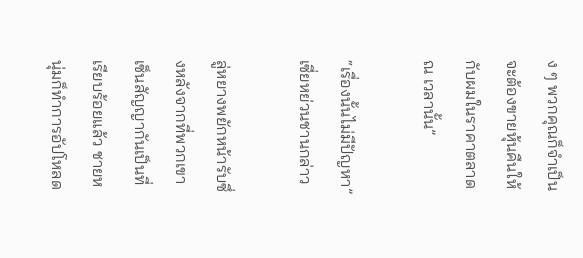ง ๆ พวกคุณก็จำเป็นจะต้องขายหุ้นคืนให้กับผมในราคาตลาด ณ เวลานั้น”

“เรื่องนั้นไม่มีปัญหา” เซี่ยหย่วนชานกล่าว

ลู่หยางพยักหน้ารับซึ่งหลังจากที่พวกเขาเซ็นสัญญากันเป็นที่เรียบร้อยแล้ว ชายหนุ่มก็ทำการอัปโหลด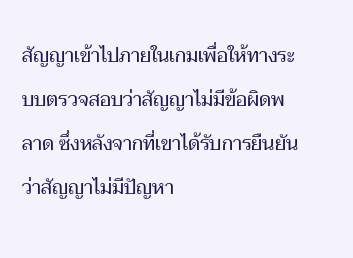สัญญาเข้าไปภายในเกมเพื่อให้ทางระบบตรวจสอบว่าสัญญาไม่มีข้อผิดพลาด ซึ่งหลังจากที่เขาได้รับการยืนยันว่าสัญญาไม่มีปัญหา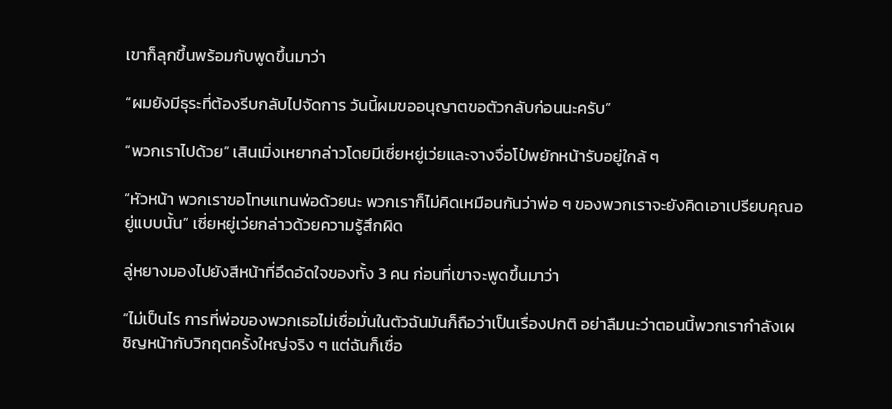เขาก็ลุกขึ้นพร้อมกับพูดขึ้นมาว่า

“ผมยังมีธุระที่ต้องรีบกลับไปจัดการ วันนี้ผมขออนุญาตขอตัวกลับก่อนนะครับ”

“พวกเราไปด้วย” เสินเมิ่งเหยากล่าวโดยมีเซี่ยหยู่เว่ยและจางจื่อโป๋พยักหน้ารับอยู่ใกล้ ๆ

“หัวหน้า พวกเราขอโทษแทนพ่อด้วยนะ พวกเราก็ไม่คิดเหมือนกันว่าพ่อ ๆ ของพวกเราจะยังคิดเอาเปรียบคุณอยู่แบบนั้น” เซี่ยหยู่เว่ยกล่าวด้วยความรู้สึกผิด

ลู่หยางมองไปยังสีหน้าที่อึดอัดใจของทั้ง 3 คน ก่อนที่เขาจะพูดขึ้นมาว่า

“ไม่เป็นไร การที่พ่อของพวกเธอไม่เชื่อมั่นในตัวฉันมันก็ถือว่าเป็นเรื่องปกติ อย่าลืมนะว่าตอนนี้พวกเรากำลังเผชิญหน้ากับวิกฤตครั้งใหญ่จริง ๆ แต่ฉันก็เชื่อ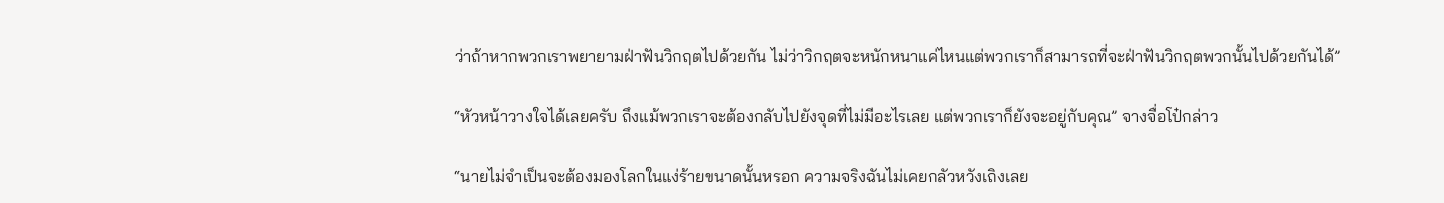ว่าถ้าหากพวกเราพยายามฝ่าฟันวิกฤตไปด้วยกัน ไม่ว่าวิกฤตจะหนักหนาแค่ไหนแต่พวกเราก็สามารถที่จะฝ่าฟันวิกฤตพวกนั้นไปด้วยกันได้”

“หัวหน้าวางใจได้เลยครับ ถึงแม้พวกเราจะต้องกลับไปยังจุดที่ไม่มีอะไรเลย แต่พวกเราก็ยังจะอยู่กับคุณ” จางจื่อโป๋กล่าว

“นายไม่จำเป็นจะต้องมองโลกในแง่ร้ายขนาดนั้นหรอก ความจริงฉันไม่เคยกลัวหวังเถิงเลย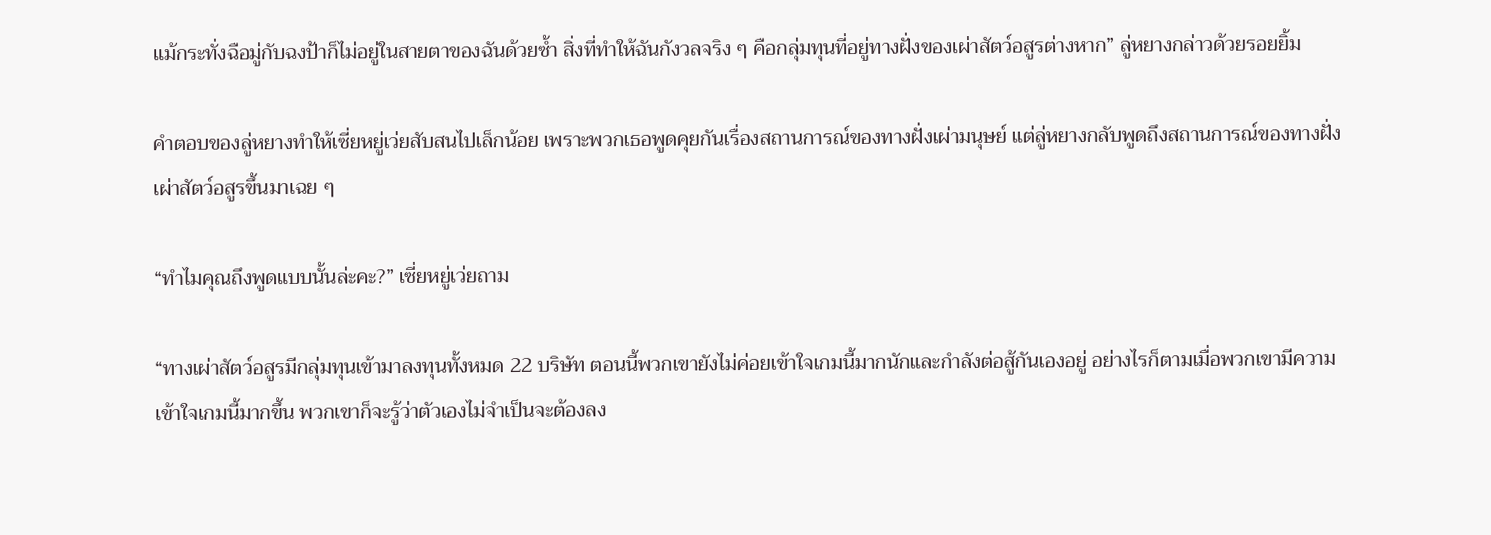แม้กระทั่งฉือมู่กับฉงป้าก็ไม่อยู่ในสายตาของฉันด้วยซ้ำ สิ่งที่ทำให้ฉันกังวลจริง ๆ คือกลุ่มทุนที่อยู่ทางฝั่งของเผ่าสัตว์อสูรต่างหาก” ลู่หยางกล่าวด้วยรอยยิ้ม

คำตอบของลู่หยางทำให้เซี่ยหยู่เว่ยสับสนไปเล็กน้อย เพราะพวกเธอพูดคุยกันเรื่องสถานการณ์ของทางฝั่งเผ่ามนุษย์ แต่ลู่หยางกลับพูดถึงสถานการณ์ของทางฝั่งเผ่าสัตว์อสูรขึ้นมาเฉย ๆ

“ทำไมคุณถึงพูดแบบนั้นล่ะคะ?” เซี่ยหยู่เว่ยถาม

“ทางเผ่าสัตว์อสูรมีกลุ่มทุนเข้ามาลงทุนทั้งหมด 22 บริษัท ตอนนี้พวกเขายังไม่ค่อยเข้าใจเกมนี้มากนักและกำลังต่อสู้กันเองอยู่ อย่างไรก็ตามเมื่อพวกเขามีความเข้าใจเกมนี้มากขึ้น พวกเขาก็จะรู้ว่าตัวเองไม่จำเป็นจะต้องลง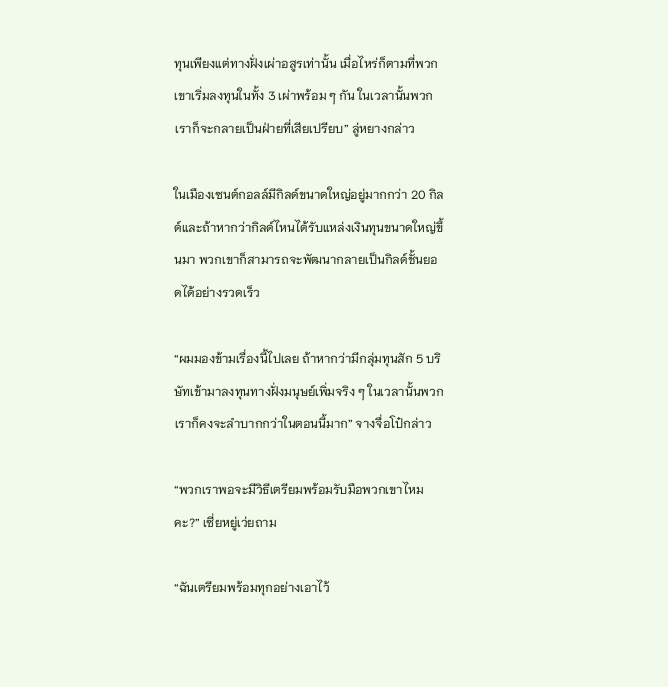ทุนเพียงแต่ทางฝั่งเผ่าอสูรเท่านั้น เมื่อไหร่ก็ตามที่พวกเขาเริ่มลงทุนในทั้ง 3 เผ่าพร้อม ๆ กัน ในเวลานั้นพวกเราก็จะกลายเป็นฝ่ายที่เสียเปรียบ” ลู่หยางกล่าว

ในเมืองเซนต์กอลล์มีกิลด์ขนาดใหญ่อยู่มากกว่า 20 กิลด์และถ้าหากว่ากิลด์ไหนได้รับแหล่งเงินทุนขนาดใหญ่ขึ้นมา พวกเขาก็สามารถจะพัฒนากลายเป็นกิลด์ชั้นยอดได้อย่างรวดเร็ว

“ผมมองข้ามเรื่องนี้ไปเลย ถ้าหากว่ามีกลุ่มทุนสัก 5 บริษัทเข้ามาลงทุนทางฝั่งมนุษย์เพิ่มจริง ๆ ในเวลานั้นพวกเราก็คงจะลำบากกว่าในตอนนี้มาก” จางจื่อโป๋กล่าว

“พวกเราพอจะมีวิธีเตรียมพร้อมรับมือพวกเขาไหมคะ?” เซี่ยหยู่เว่ยถาม

“ฉันเตรียมพร้อมทุกอย่างเอาไว้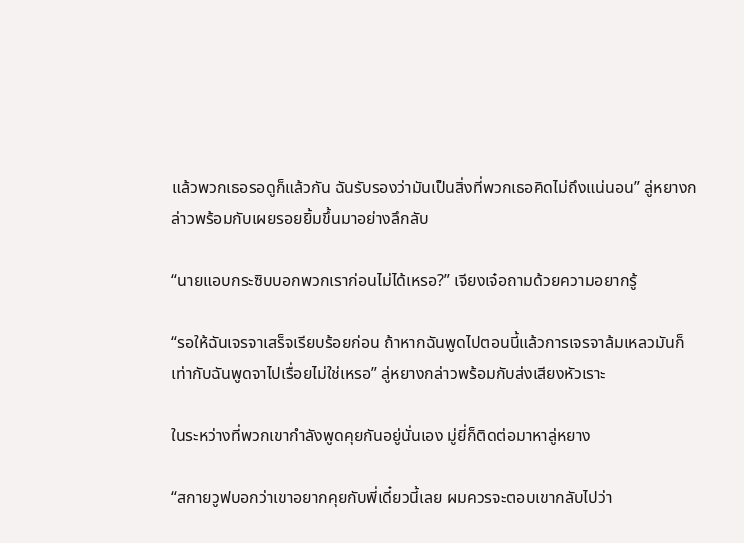แล้วพวกเธอรอดูก็แล้วกัน ฉันรับรองว่ามันเป็นสิ่งที่พวกเธอคิดไม่ถึงแน่นอน” ลู่หยางกล่าวพร้อมกับเผยรอยยิ้มขึ้นมาอย่างลึกลับ

“นายแอบกระซิบบอกพวกเราก่อนไม่ได้เหรอ?” เจียงเจ๋อถามด้วยความอยากรู้

“รอให้ฉันเจรจาเสร็จเรียบร้อยก่อน ถ้าหากฉันพูดไปตอนนี้แล้วการเจรจาล้มเหลวมันก็เท่ากับฉันพูดจาไปเรื่อยไม่ใช่เหรอ” ลู่หยางกล่าวพร้อมกับส่งเสียงหัวเราะ

ในระหว่างที่พวกเขากำลังพูดคุยกันอยู่นั่นเอง มู่ยี่ก็ติดต่อมาหาลู่หยาง

“สกายวูฟบอกว่าเขาอยากคุยกับพี่เดี๋ยวนี้เลย ผมควรจะตอบเขากลับไปว่า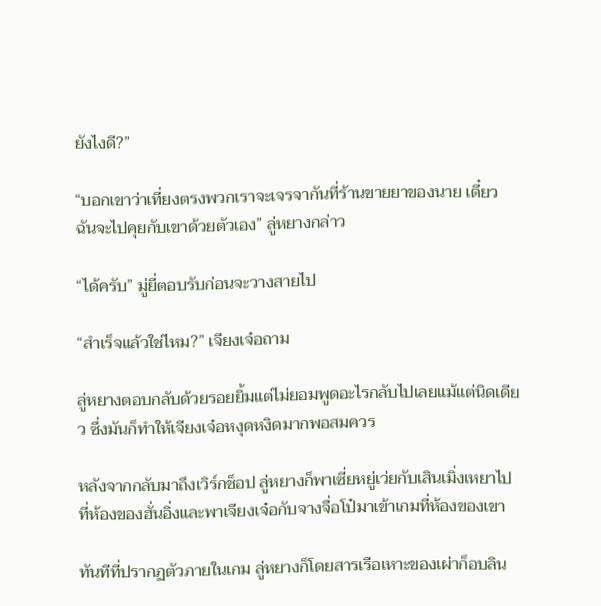ยังไงดี?”

“บอกเขาว่าเที่ยงตรงพวกเราจะเจรจากันที่ร้านขายยาของนาย เดี๋ยวฉันจะไปคุยกับเขาด้วยตัวเอง” ลู่หยางกล่าว

“ได้ครับ” มู่ยี่ตอบรับก่อนจะวางสายไป

“สำเร็จแล้วใช่ไหม?” เจียงเจ๋อถาม

ลู่หยางตอบกลับด้วยรอยยิ้มแต่ไม่ยอมพูดอะไรกลับไปเลยแม้แต่นิดเดียว ซึ่งมันก็ทำให้เจียงเจ๋อหงุดหงิดมากพอสมควร

หลังจากกลับมาถึงเวิร์กช็อป ลู่หยางก็พาเซี่ยหยู่เว่ยกับเสินเมิ่งเหยาไปที่ห้องของฮั่นอิ่งและพาเจียงเจ๋อกับจางจื่อโป๋มาเข้าเกมที่ห้องของเขา

ทันทีที่ปรากฏตัวภายในเกม ลู่หยางก็โดยสารเรือเหาะของเผ่าก็อบลิน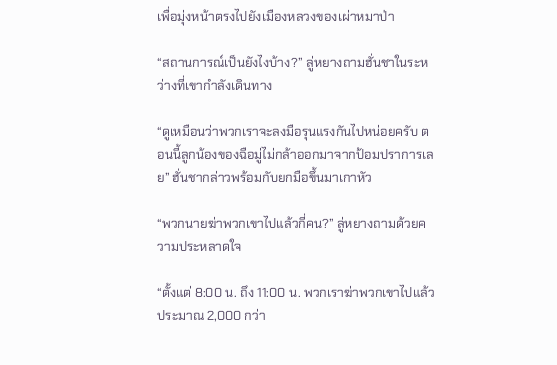เพื่อมุ่งหน้าตรงไปยังเมืองหลวงของเผ่าหมาป่า

“สถานการณ์เป็นยังไงบ้าง?” ลู่หยางถามฮั่นชาในระหว่างที่เขากำลังเดินทาง

“ดูเหมือนว่าพวกเราจะลงมือรุนแรงกันไปหน่อยครับ ตอนนี้ลูกน้องของฉือมู่ไม่กล้าออกมาจากป้อมปราการเลย” ฮั่นชากล่าวพร้อมกับยกมือขึ้นมาเกาหัว

“พวกนายฆ่าพวกเขาไปแล้วกี่คน?” ลู่หยางถามด้วยความประหลาดใจ

“ตั้งแต่ 8:00 น. ถึง 11:00 น. พวกเราฆ่าพวกเขาไปแล้วประมาณ 2,000 กว่า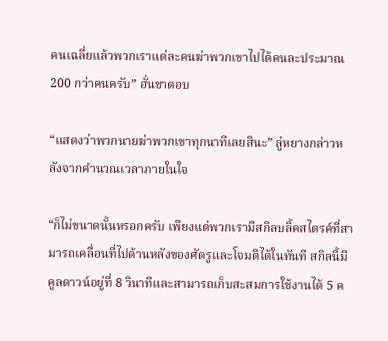คนเฉลี่ยแล้วพวกเราแต่ละคนฆ่าพวกเขาไปได้คนละประมาณ 200 กว่าคนครับ” ฮั่นชาตอบ

“แสดงว่าพวกนายฆ่าพวกเขาทุกนาทีเลยสินะ” ลู่หยางกล่าวหลังจากคำนวณเวลาภายในใจ

“ก็ไม่ขนาดนั้นหรอกครับ เพียงแต่พวกเรามีสกิลบลิ้คสไตรค์ที่สามารถเคลื่อนที่ไปด้านหลังของศัตรูและโจมตีได้ในทันที สกิลนี้มีคูลดาวน์อยู่ที่ 8 วินาทีและสามารถเก็บสะสมการใช้งานได้ 5 ค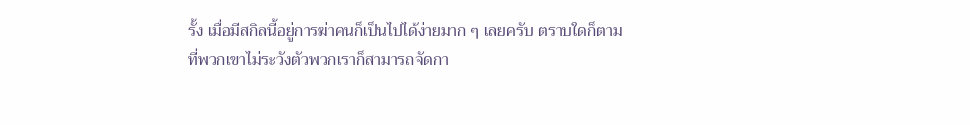รั้ง เมื่อมีสกิลนี้อยู่การฆ่าคนก็เป็นไปได้ง่ายมาก ๆ เลยครับ ตราบใดก็ตามที่พวกเขาไม่ระวังตัวพวกเราก็สามารถจัดกา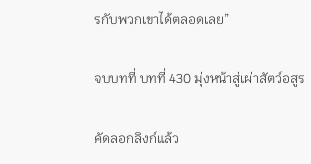รกับพวกเขาได้ตลอดเลย”

จบบทที่ บทที่ 430 มุ่งหน้าสู่เผ่าสัตว์อสูร

คัดลอกลิงก์แล้ว